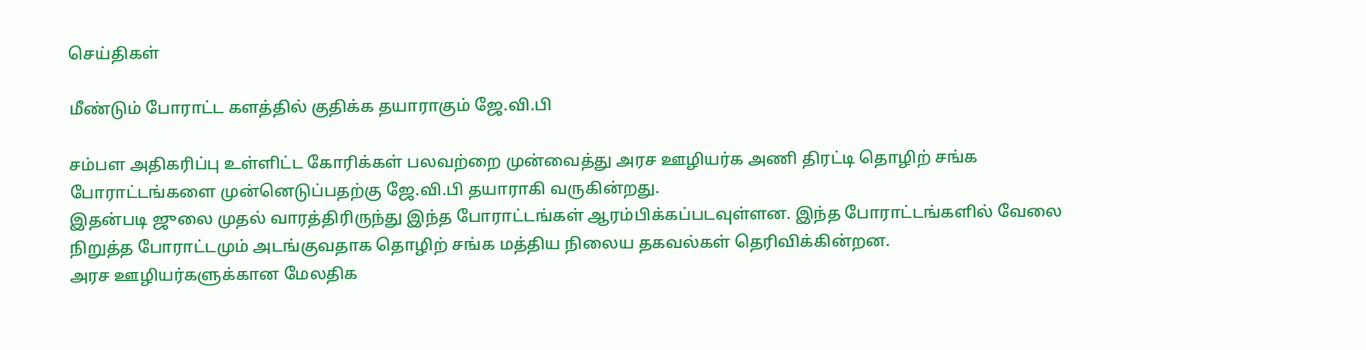செய்திகள்

மீண்டும் போராட்ட களத்தில் குதிக்க தயாராகும் ஜே.வி.பி

சம்பள அதிகரிப்பு உள்ளிட்ட கோரிக்கள் பலவற்றை முன்வைத்து அரச ஊழியர்க அணி திரட்டி தொழிற் சங்க போராட்டங்களை முன்னெடுப்பதற்கு ஜே.வி.பி தயாராகி வருகின்றது.
இதன்படி ஜுலை முதல் வாரத்திரிருந்து இந்த போராட்டங்கள் ஆரம்பிக்கப்படவுள்ளன. இந்த போராட்டங்களில் வேலை நிறுத்த போராட்டமும் அடங்குவதாக தொழிற் சங்க மத்திய நிலைய தகவல்கள் தெரிவிக்கின்றன.
அரச ஊழியர்களுக்கான மேலதிக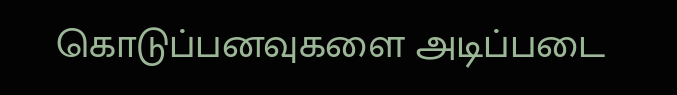கொடுப்பனவுகளை அடிப்படை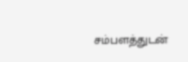சம்பளத்துடன்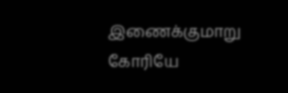இணைக்குமாறு கோரியே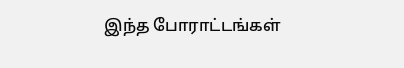இந்த போராட்டங்கள்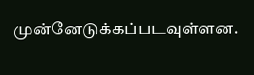முன்னேடுக்கப்படவுள்ளன.